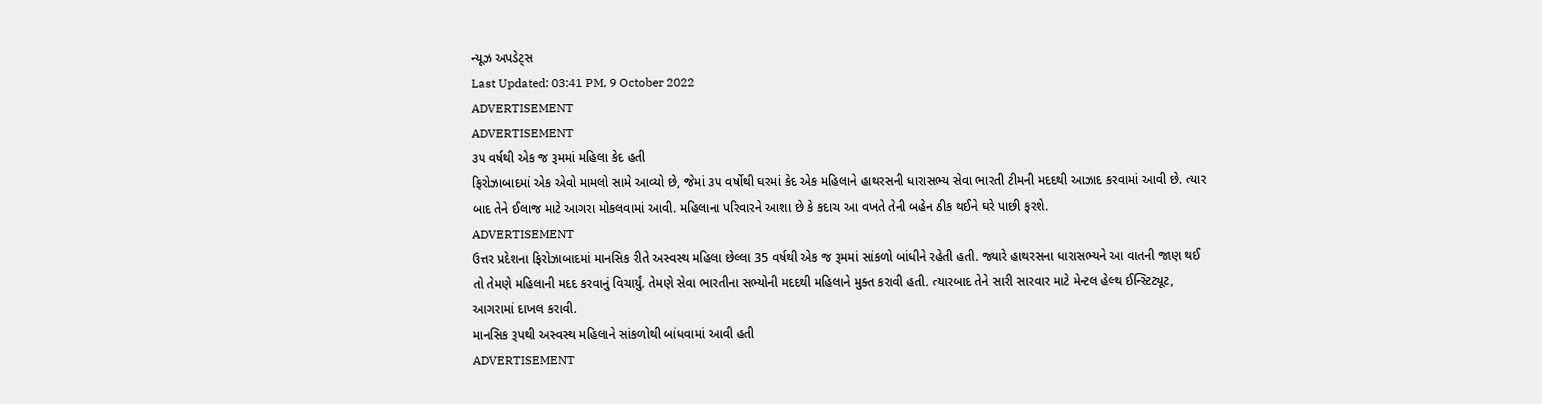ન્યૂઝ અપડેટ્સ
Last Updated: 03:41 PM, 9 October 2022
ADVERTISEMENT
ADVERTISEMENT
૩૫ વર્ષથી એક જ રૂમમાં મહિલા કેદ હતી
ફિરોઝાબાદમાં એક એવો મામલો સામે આવ્યો છે, જેમાં ૩૫ વર્ષોથી ઘરમાં કેદ એક મહિલાને હાથરસની ધારાસભ્ય સેવા ભારતી ટીમની મદદથી આઝાદ કરવામાં આવી છે. ત્યાર બાદ તેને ઈલાજ માટે આગરા મોકલવામાં આવી. મહિલાના પરિવારને આશા છે કે કદાચ આ વખતે તેની બહેન ઠીક થઈને ઘરે પાછી ફરશે.
ADVERTISEMENT
ઉત્તર પ્રદેશના ફિરોઝાબાદમાં માનસિક રીતે અસ્વસ્થ મહિલા છેલ્લા 35 વર્ષથી એક જ રૂમમાં સાંકળો બાંધીને રહેતી હતી. જ્યારે હાથરસના ધારાસભ્યને આ વાતની જાણ થઈ તો તેમણે મહિલાની મદદ કરવાનું વિચાર્યું. તેમણે સેવા ભારતીના સભ્યોની મદદથી મહિલાને મુક્ત કરાવી હતી. ત્યારબાદ તેને સારી સારવાર માટે મેન્ટલ હેલ્થ ઈન્સ્ટિટ્યૂટ, આગરામાં દાખલ કરાવી.
માનસિક રૂપથી અસ્વસ્થ મહિલાને સાંકળોથી બાંધવામાં આવી હતી
ADVERTISEMENT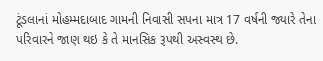ટૂંડલાનાં મોહમ્મદાબાદ ગામની નિવાસી સપના માત્ર 17 વર્ષની જ્યારે તેના પરિવારને જાણ થઇ કે તે માનસિક રૂપથી અસ્વસ્થ છે.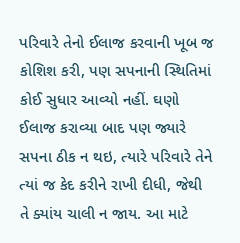પરિવારે તેનો ઈલાજ કરવાની ખૂબ જ કોશિશ કરી, પણ સપનાની સ્થિતિમાં કોઈ સુધાર આવ્યો નહીં. ઘણો ઈલાજ કરાવ્યા બાદ પણ જ્યારે સપના ઠીક ન થઇ, ત્યારે પરિવારે તેને ત્યાં જ કેદ કરીને રાખી દીધી, જેથી તે ક્યાંય ચાલી ન જાય. આ માટે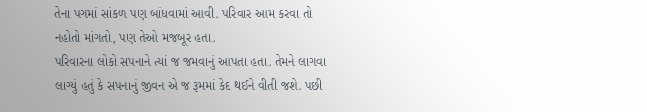તેના પગમાં સાંકળ પણ બાંધવામાં આવી. પરિવાર આમ કરવા તો નહોતો માંગતો, પણ તેઓ મજબૂર હતા.
પરિવારના લોકો સપનાને ત્યાં જ જમવાનું આપતા હતા. તેમને લાગવા લાગ્યું હતું કે સપનાનું જીવન એ જ રૂમમાં કેદ થઈને વીતી જશે. પછી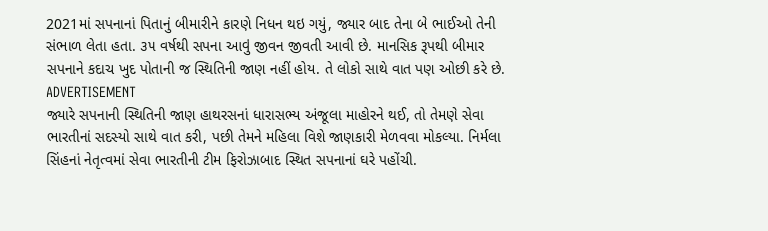2021માં સપનાનાં પિતાનું બીમારીને કારણે નિધન થઇ ગયું, જ્યાર બાદ તેના બે ભાઈઓ તેની સંભાળ લેતા હતા. ૩૫ વર્ષથી સપના આવું જીવન જીવતી આવી છે. માનસિક રૂપથી બીમાર સપનાને કદાચ ખુદ પોતાની જ સ્થિતિની જાણ નહીં હોય. તે લોકો સાથે વાત પણ ઓછી કરે છે.
ADVERTISEMENT
જ્યારે સપનાની સ્થિતિની જાણ હાથરસનાં ધારાસભ્ય અંજૂલા માહોરને થઈ, તો તેમણે સેવા ભારતીનાં સદસ્યો સાથે વાત કરી, પછી તેમને મહિલા વિશે જાણકારી મેળવવા મોકલ્યા. નિર્મલા સિંહનાં નેતૃત્વમાં સેવા ભારતીની ટીમ ફિરોઝાબાદ સ્થિત સપનાનાં ઘરે પહોંચી.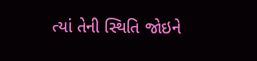ત્યાં તેની સ્થિતિ જોઇને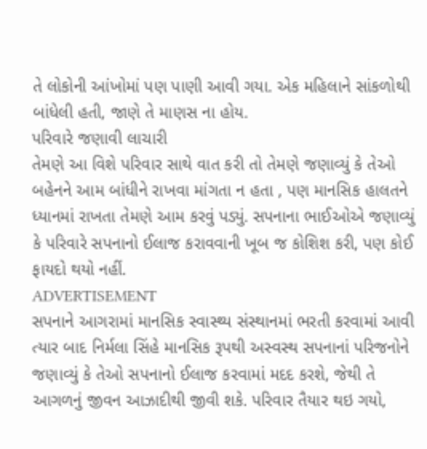તે લોકોની આંખોમાં પણ પાણી આવી ગયા. એક મહિલાને સાંકળોથી બાંધેલી હતી, જાણે તે માણસ ના હોય.
પરિવારે જણાવી લાચારી
તેમણે આ વિશે પરિવાર સાથે વાત કરી તો તેમણે જણાવ્યું કે તેઓ બહેનને આમ બાંધીને રાખવા માંગતા ન હતા , પણ માનસિક હાલતને ધ્યાનમાં રાખતા તેમણે આમ કરવું પડ્યું. સપનાના ભાઈઓએ જણાવ્યું કે પરિવારે સપનાનો ઈલાજ કરાવવાની ખૂબ જ કોશિશ કરી, પણ કોઈ ફાયદો થયો નહીં.
ADVERTISEMENT
સપનાને આગરામાં માનસિક સ્વાસ્થ્ય સંસ્થાનમાં ભરતી કરવામાં આવી
ત્યાર બાદ નિર્મલા સિંહે માનસિક રૂપથી અસ્વસ્થ સપનાનાં પરિજનોને જણાવ્યું કે તેઓ સપનાનો ઈલાજ કરવામાં મદદ કરશે, જેથી તે આગળનું જીવન આઝાદીથી જીવી શકે. પરિવાર તૈયાર થઇ ગયો,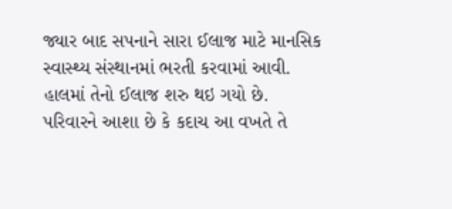જ્યાર બાદ સપનાને સારા ઈલાજ માટે માનસિક સ્વાસ્થ્ય સંસ્થાનમાં ભરતી કરવામાં આવી. હાલમાં તેનો ઈલાજ શરુ થઇ ગયો છે. પરિવારને આશા છે કે કદાચ આ વખતે તે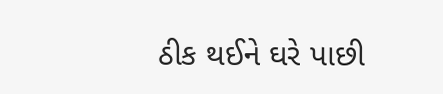ઠીક થઈને ઘરે પાછી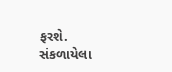ફરશે.
સંકળાયેલા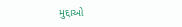મુદ્દાઓ